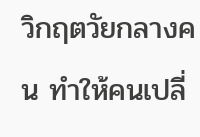วิกฤตวัยกลางคน ทำให้คนเปลี่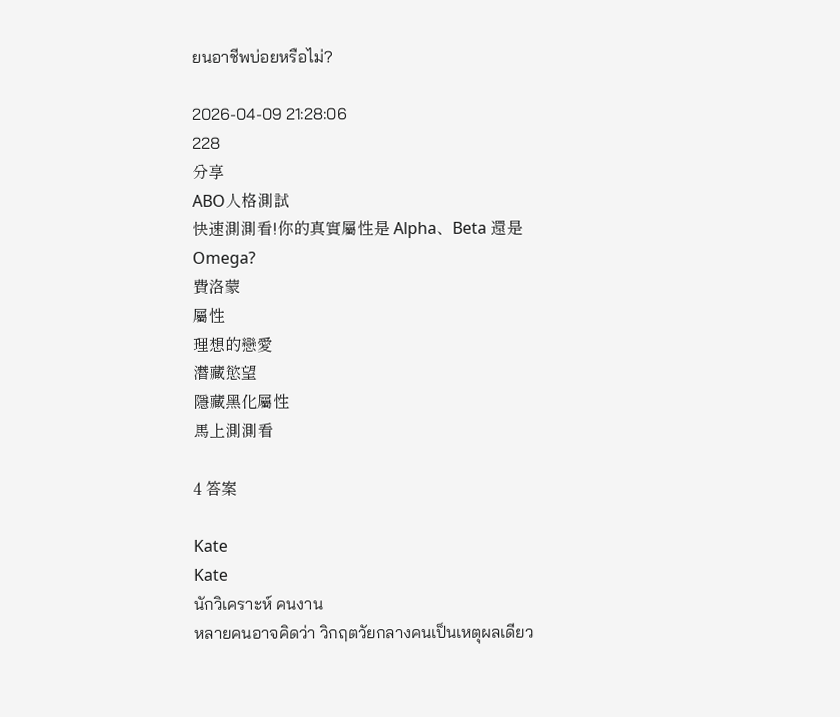ยนอาชีพบ่อยหรือไม่?

2026-04-09 21:28:06
228
分享
ABO人格測試
快速測測看!你的真實屬性是 Alpha、Beta 還是 Omega?
費洛蒙
屬性
理想的戀愛
潛藏慾望
隱藏黑化屬性
馬上測測看

4 答案

Kate
Kate
นักวิเคราะห์ คนงาน
หลายคนอาจคิดว่า วิกฤตวัยกลางคนเป็นเหตุผลเดียว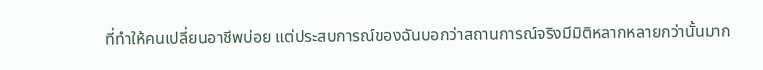ที่ทำให้คนเปลี่ยนอาชีพบ่อย แต่ประสบการณ์ของฉันบอกว่าสถานการณ์จริงมีมิติหลากหลายกว่านั้นมาก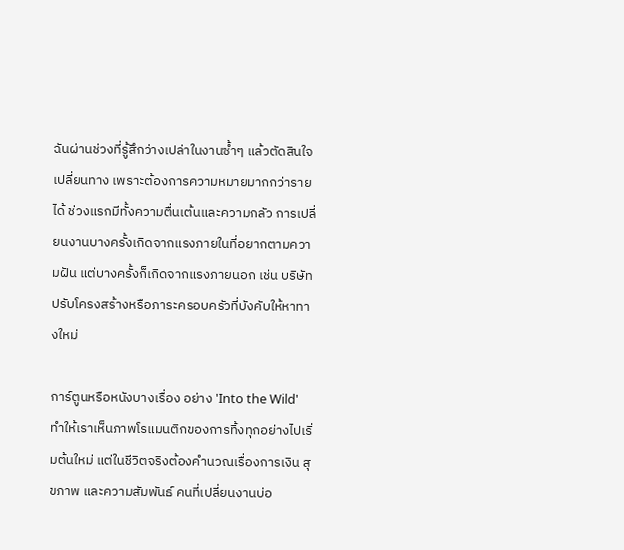ฉันผ่านช่วงที่รู้สึกว่างเปล่าในงานซ้ำๆ แล้วตัดสินใจเปลี่ยนทาง เพราะต้องการความหมายมากกว่ารายได้ ช่วงแรกมีทั้งความตื่นเต้นและความกลัว การเปลี่ยนงานบางครั้งเกิดจากแรงภายในที่อยากตามความฝัน แต่บางครั้งก็เกิดจากแรงภายนอก เช่น บริษัทปรับโครงสร้างหรือภาระครอบครัวที่บังคับให้หาทางใหม่

การ์ตูนหรือหนังบางเรื่อง อย่าง 'Into the Wild' ทำให้เราเห็นภาพโรแมนติกของการทิ้งทุกอย่างไปเริ่มต้นใหม่ แต่ในชีวิตจริงต้องคำนวณเรื่องการเงิน สุขภาพ และความสัมพันธ์ คนที่เปลี่ยนงานบ่อ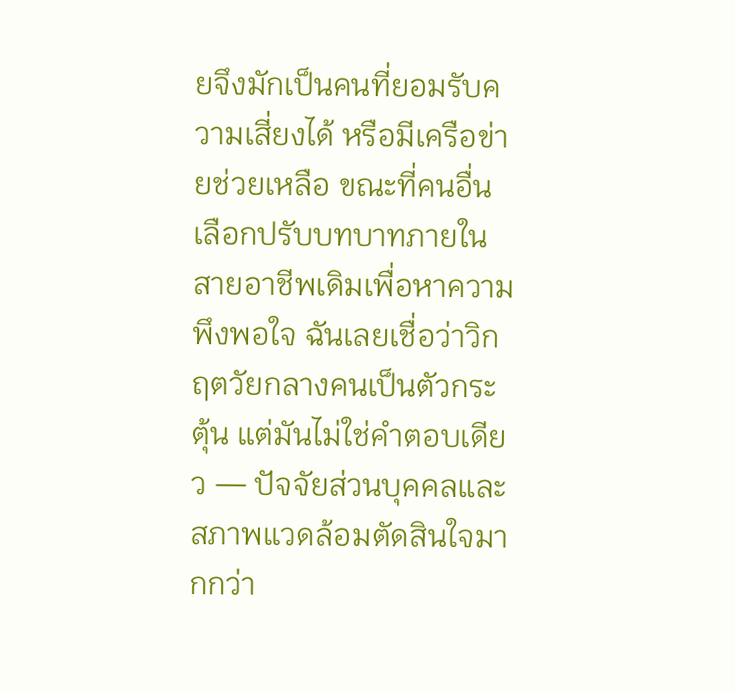ยจึงมักเป็นคนที่ยอมรับความเสี่ยงได้ หรือมีเครือข่ายช่วยเหลือ ขณะที่คนอื่นเลือกปรับบทบาทภายในสายอาชีพเดิมเพื่อหาความพึงพอใจ ฉันเลยเชื่อว่าวิกฤตวัยกลางคนเป็นตัวกระตุ้น แต่มันไม่ใช่คำตอบเดียว — ปัจจัยส่วนบุคคลและสภาพแวดล้อมตัดสินใจมากกว่า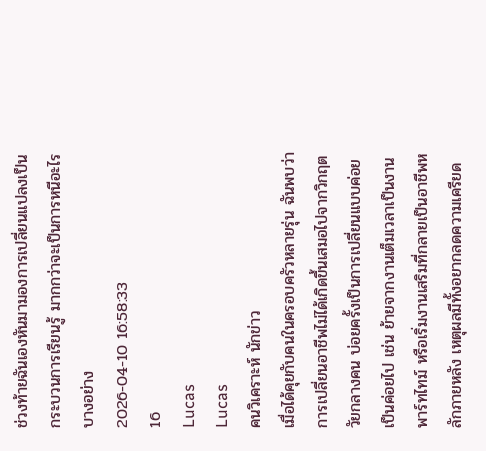ช่วงท้ายฉันเองหันมามองการเปลี่ยนแปลงเป็นกระบวนการเรียนรู้ มากกว่าจะเป็นการหนีอะไรบางอย่าง
2026-04-10 16:58:33
16
Lucas
Lucas
คนวิเคราะห์ นักข่าว
เมื่อได้คุยกับคนในครอบครัวหลายรุ่น ฉันพบว่าการเปลี่ยนอาชีพไม่ได้เกิดขึ้นเสมอไปจากวิกฤตวัยกลางคน บ่อยครั้งเป็นการเปลี่ยนแบบค่อยเป็นค่อยไป เช่น ย้ายจากงานเต็มเวลาเป็นงานพาร์ทไทม์ หรือเริ่มงานเสริมที่กลายเป็นอาชีพหลักภายหลัง เหตุผลมีทั้งอยากลดความเครียด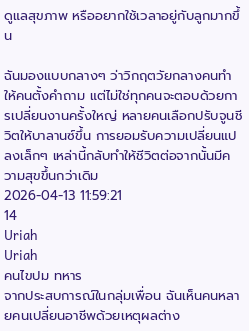ดูแลสุขภาพ หรืออยากใช้เวลาอยู่กับลูกมากขึ้น

ฉันมองแบบกลางๆ ว่าวิกฤตวัยกลางคนทำให้คนตั้งคำถาม แต่ไม่ใช่ทุกคนจะตอบด้วยการเปลี่ยนงานครั้งใหญ่ หลายคนเลือกปรับจูนชีวิตให้บาลานซ์ขึ้น การยอมรับความเปลี่ยนแปลงเล็กๆ เหล่านี้กลับทำให้ชีวิตต่อจากนั้นมีความสุขขึ้นกว่าเดิม
2026-04-13 11:59:21
14
Uriah
Uriah
คนไขปม ทหาร
จากประสบการณ์ในกลุ่มเพื่อน ฉันเห็นคนหลายคนเปลี่ยนอาชีพด้วยเหตุผลต่าง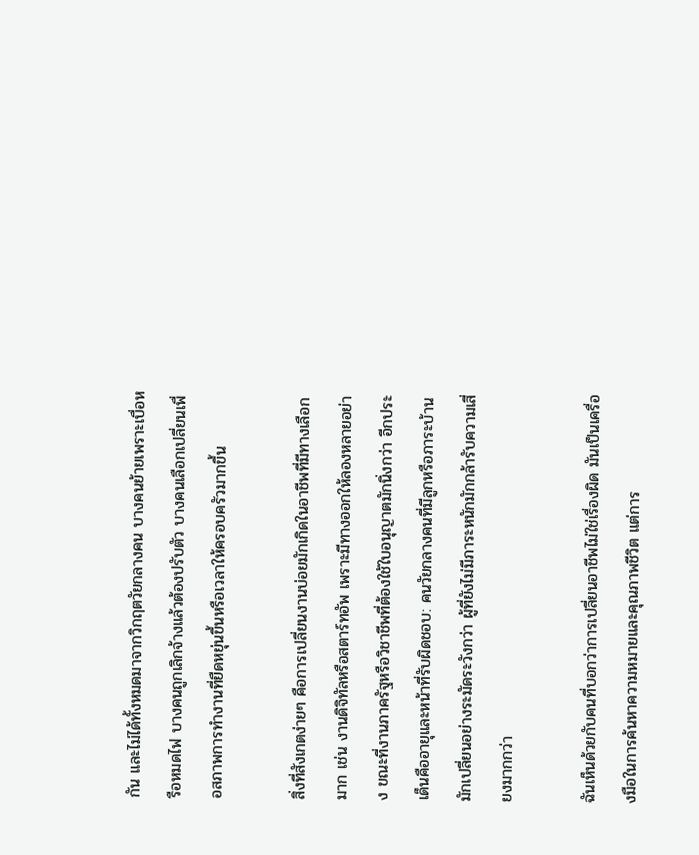กัน และไม่ได้ทั้งหมดมาจากวิกฤตวัยกลางคน บางคนย้ายเพราะเบื่อหรือหมดไฟ บางคนถูกเลิกจ้างแล้วต้องปรับตัว บางคนเลือกเปลี่ยนเพื่อสภาพการทำงานที่ยืดหยุ่นขึ้นหรือเวลาให้ครอบครัวมากขึ้น

สิ่งที่สังเกตง่ายๆ คือการเปลี่ยนงานบ่อยมักเกิดในอาชีพที่มีทางเลือกมาก เช่น งานดิจิทัลหรือสตาร์ทอัพ เพราะมีทางออกให้ลองหลายอย่าง ขณะที่งานภาครัฐหรือวิชาชีพที่ต้องใช้ใบอนุญาตมักนิ่งกว่า อีกประเด็นคืออายุและหน้าที่รับผิดชอบ: คนวัยกลางคนที่มีลูกหรือภาระบ้านมักเปลี่ยนอย่างระมัดระวังกว่า ผู้ที่ยังไม่มีภาระหนักมักกล้ารับความเสี่ยงมากกว่า

ฉันเห็นด้วยกับคนที่บอกว่าการเปลี่ยนอาชีพไม่ใช่เรื่องผิด มันเป็นเครื่องมือในการค้นหาความหมายและคุณภาพชีวิต แต่การ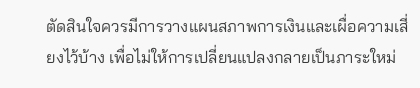ตัดสินใจควรมีการวางแผนสภาพการเงินและเผื่อความเสี่ยงไว้บ้าง เพื่อไม่ให้การเปลี่ยนแปลงกลายเป็นภาระใหม่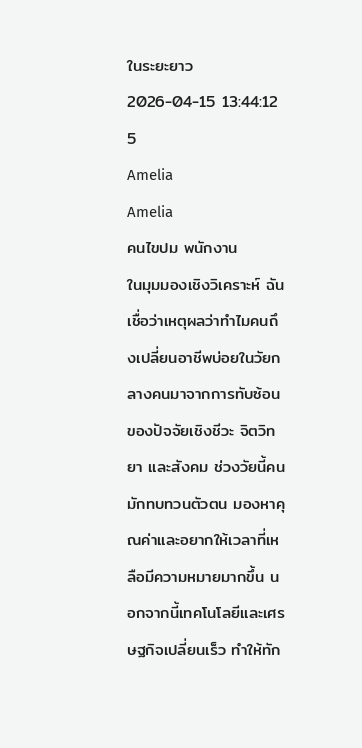ในระยะยาว
2026-04-15 13:44:12
5
Amelia
Amelia
คนไขปม พนักงาน
ในมุมมองเชิงวิเคราะห์ ฉันเชื่อว่าเหตุผลว่าทำไมคนถึงเปลี่ยนอาชีพบ่อยในวัยกลางคนมาจากการทับซ้อนของปัจจัยเชิงชีวะ จิตวิทยา และสังคม ช่วงวัยนี้คนมักทบทวนตัวตน มองหาคุณค่าและอยากให้เวลาที่เหลือมีความหมายมากขึ้น นอกจากนี้เทคโนโลยีและเศรษฐกิจเปลี่ยนเร็ว ทำให้ทัก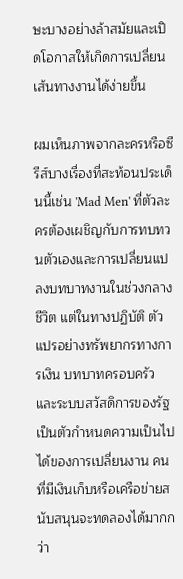ษะบางอย่างล้าสมัยและเปิดโอกาสให้เกิดการเปลี่ยนเส้นทางงานได้ง่ายขึ้น

ผมเห็นภาพจากละครหรือซีรีส์บางเรื่องที่สะท้อนประเด็นนี้เช่น 'Mad Men' ที่ตัวละครต้องเผชิญกับการทบทวนตัวเองและการเปลี่ยนแปลงบทบาทงานในช่วงกลางชีวิต แต่ในทางปฏิบัติ ตัวแปรอย่างทรัพยากรทางการเงิน บทบาทครอบครัว และระบบสวัสดิการของรัฐ เป็นตัวกำหนดความเป็นไปได้ของการเปลี่ยนงาน คนที่มีเงินเก็บหรือเครือข่ายสนับสนุนจะทดลองได้มากกว่า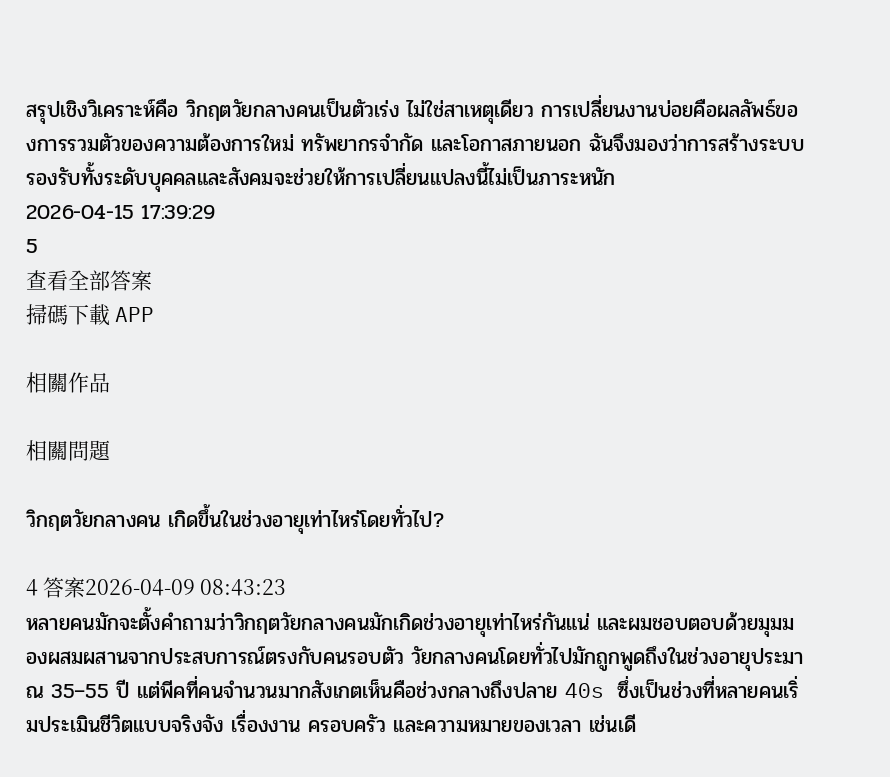สรุปเชิงวิเคราะห์คือ วิกฤตวัยกลางคนเป็นตัวเร่ง ไม่ใช่สาเหตุเดียว การเปลี่ยนงานบ่อยคือผลลัพธ์ของการรวมตัวของความต้องการใหม่ ทรัพยากรจำกัด และโอกาสภายนอก ฉันจึงมองว่าการสร้างระบบรองรับทั้งระดับบุคคลและสังคมจะช่วยให้การเปลี่ยนแปลงนี้ไม่เป็นภาระหนัก
2026-04-15 17:39:29
5
查看全部答案
掃碼下載 APP

相關作品

相關問題

วิกฤตวัยกลางคน เกิดขึ้นในช่วงอายุเท่าไหร่โดยทั่วไป?

4 答案2026-04-09 08:43:23
หลายคนมักจะตั้งคำถามว่าวิกฤตวัยกลางคนมักเกิดช่วงอายุเท่าไหร่กันแน่ และผมชอบตอบด้วยมุมมองผสมผสานจากประสบการณ์ตรงกับคนรอบตัว วัยกลางคนโดยทั่วไปมักถูกพูดถึงในช่วงอายุประมาณ 35–55 ปี แต่พีคที่คนจำนวนมากสังเกตเห็นคือช่วงกลางถึงปลาย 40s ซึ่งเป็นช่วงที่หลายคนเริ่มประเมินชีวิตแบบจริงจัง เรื่องงาน ครอบครัว และความหมายของเวลา เช่นเดี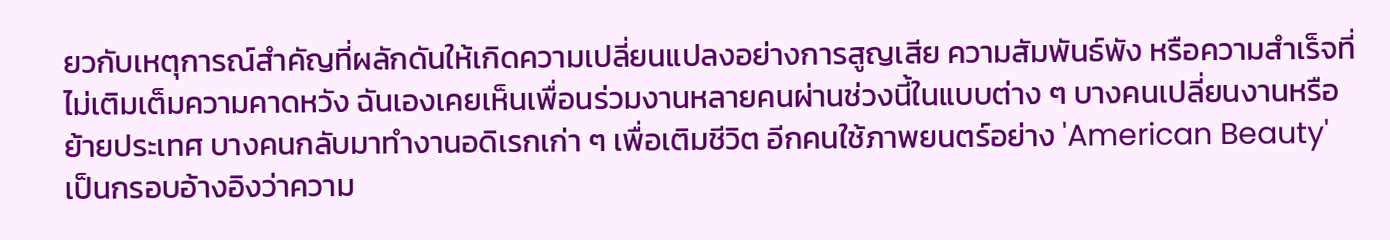ยวกับเหตุการณ์สำคัญที่ผลักดันให้เกิดความเปลี่ยนแปลงอย่างการสูญเสีย ความสัมพันธ์พัง หรือความสำเร็จที่ไม่เติมเต็มความคาดหวัง ฉันเองเคยเห็นเพื่อนร่วมงานหลายคนผ่านช่วงนี้ในแบบต่าง ๆ บางคนเปลี่ยนงานหรือย้ายประเทศ บางคนกลับมาทำงานอดิเรกเก่า ๆ เพื่อเติมชีวิต อีกคนใช้ภาพยนตร์อย่าง 'American Beauty' เป็นกรอบอ้างอิงว่าความ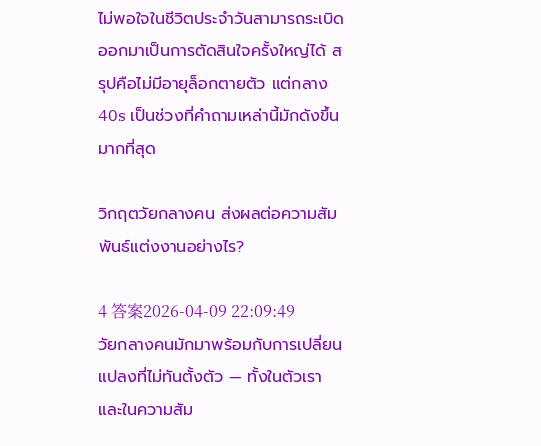ไม่พอใจในชีวิตประจำวันสามารถระเบิดออกมาเป็นการตัดสินใจครั้งใหญ่ได้ สรุปคือไม่มีอายุล็อกตายตัว แต่กลาง 40s เป็นช่วงที่คำถามเหล่านี้มักดังขึ้นมากที่สุด

วิกฤตวัยกลางคน ส่งผลต่อความสัมพันธ์แต่งงานอย่างไร?

4 答案2026-04-09 22:09:49
วัยกลางคนมักมาพร้อมกับการเปลี่ยนแปลงที่ไม่ทันตั้งตัว — ทั้งในตัวเราและในความสัม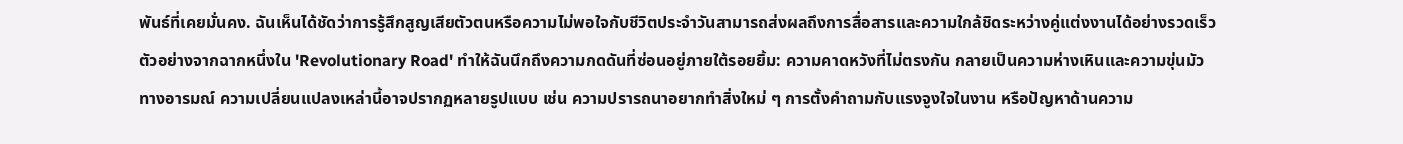พันธ์ที่เคยมั่นคง. ฉันเห็นได้ชัดว่าการรู้สึกสูญเสียตัวตนหรือความไม่พอใจกับชีวิตประจำวันสามารถส่งผลถึงการสื่อสารและความใกล้ชิดระหว่างคู่แต่งงานได้อย่างรวดเร็ว ตัวอย่างจากฉากหนึ่งใน 'Revolutionary Road' ทำให้ฉันนึกถึงความกดดันที่ซ่อนอยู่ภายใต้รอยยิ้ม: ความคาดหวังที่ไม่ตรงกัน กลายเป็นความห่างเหินและความขุ่นมัวทางอารมณ์ ความเปลี่ยนแปลงเหล่านี้อาจปรากฏหลายรูปแบบ เช่น ความปรารถนาอยากทำสิ่งใหม่ ๆ การตั้งคำถามกับแรงจูงใจในงาน หรือปัญหาด้านความ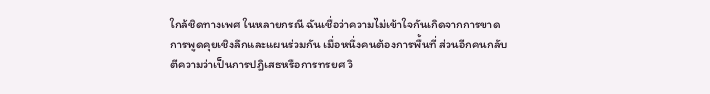ใกล้ชิดทางเพศ ในหลายกรณี ฉันเชื่อว่าความไม่เข้าใจกันเกิดจากการขาดการพูดคุยเชิงลึกและแผนร่วมกัน เมื่อหนึ่งคนต้องการพื้นที่ ส่วนอีกคนกลับตีความว่าเป็นการปฎิเสธหรือการทรยศ วิ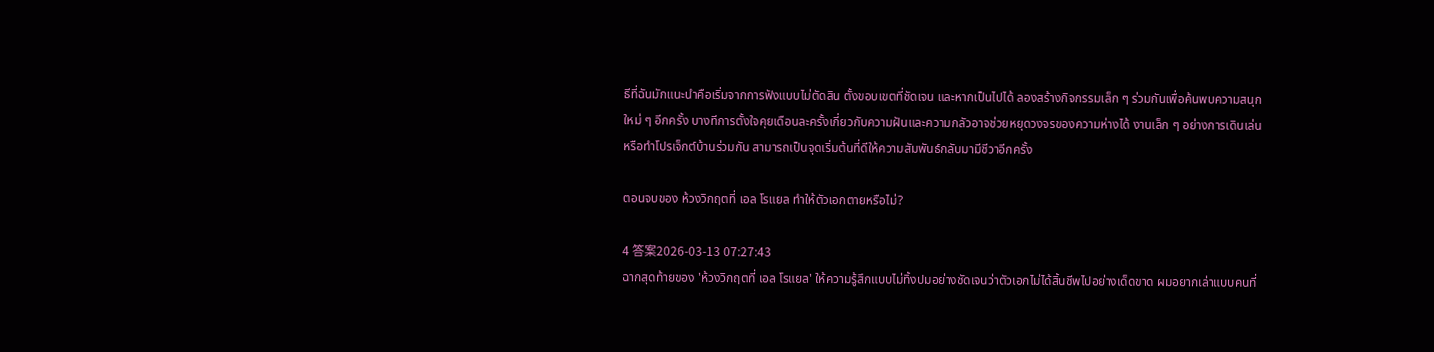ธีที่ฉันมักแนะนำคือเริ่มจากการฟังแบบไม่ตัดสิน ตั้งขอบเขตที่ชัดเจน และหากเป็นไปได้ ลองสร้างกิจกรรมเล็ก ๆ ร่วมกันเพื่อค้นพบความสนุกใหม่ ๆ อีกครั้ง บางทีการตั้งใจคุยเดือนละครั้งเกี่ยวกับความฝันและความกลัวอาจช่วยหยุดวงจรของความห่างได้ งานเล็ก ๆ อย่างการเดินเล่นหรือทำโปรเจ็กต์บ้านร่วมกัน สามารถเป็นจุดเริ่มต้นที่ดีให้ความสัมพันธ์กลับมามีชีวาอีกครั้ง

ตอนจบของ ห้วงวิกฤตที่ เอล โรแยล ทำให้ตัวเอกตายหรือไม่?

4 答案2026-03-13 07:27:43
ฉากสุดท้ายของ 'ห้วงวิกฤตที่ เอล โรแยล' ให้ความรู้สึกแบบไม่ทิ้งปมอย่างชัดเจนว่าตัวเอกไม่ได้สิ้นชีพไปอย่างเด็ดขาด ผมอยากเล่าแบบคนที่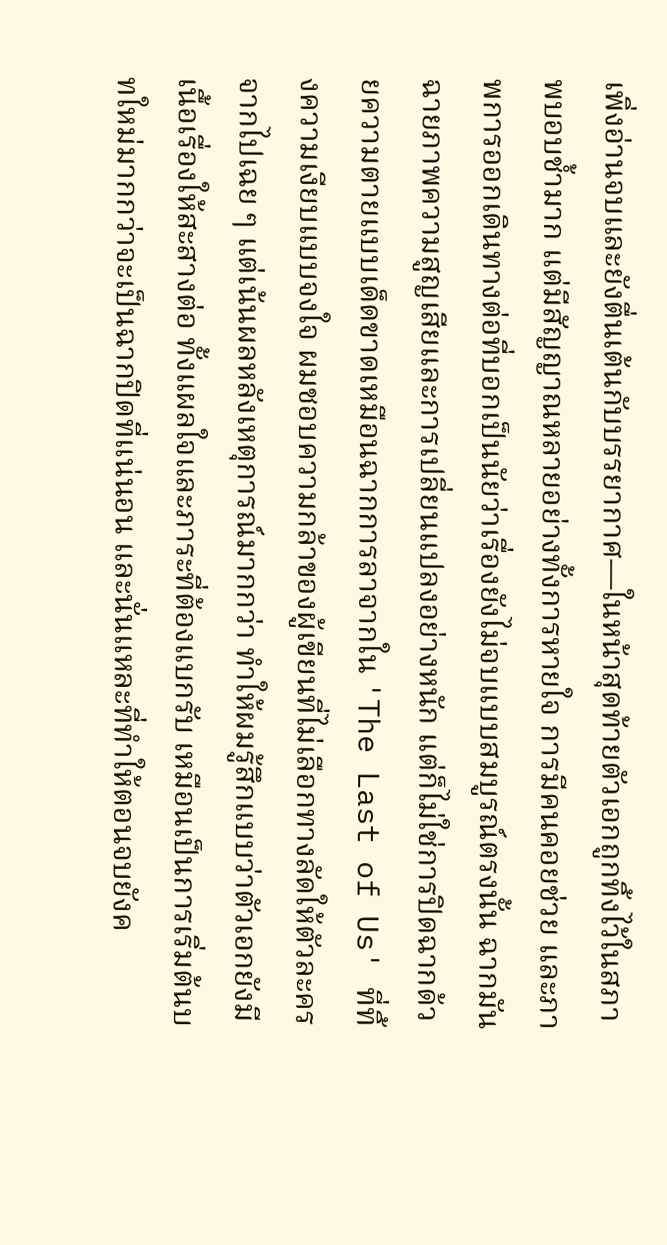เพิ่งอ่านจบและยังตื่นเต้นกับบรรยากาศ—ในหน้าสุดท้ายตัวเอกถูกทิ้งไว้ในสภาพบอบช้ำมาก แต่มีสัญญาณหลายอย่างทั้งการหายใจ การมีคนคอยช่วย และภาพการออกเดินทางต่อที่บอกเป็นนัยว่าเรื่องยังไม่จบแบบสมบูรณ์ตรงนั้น ฉากมันฉายภาพความสูญเสียและการเปลี่ยนแปลงอย่างหนัก แต่ก็ไม่ใช่การปิดฉากด้วยความตายแบบเด็ดขาดเหมือนฉากการลาจากใน 'The Last of Us' ที่ทิ้งความเงียบแบบจงใจ ผมชอบความกล้าของผู้เขียนที่ไม่เลือกทางลัดให้ตัวละครจากไปเฉย ๆ แต่เน้นผลหลังเหตุการณ์มากกว่า ทำให้ผมรู้สึกแบบว่าตัวเอกยังมีเนื้อเรื่องให้สะสางต่อ ทั้งแผลใจและภาระที่ต้องแบกรับ เหมือนเป็นการเริ่มต้นบทใหม่มากกว่าจะเป็นฉากปิดที่แน่นอน และนั่นแหละที่ทำให้ตอนจบยังค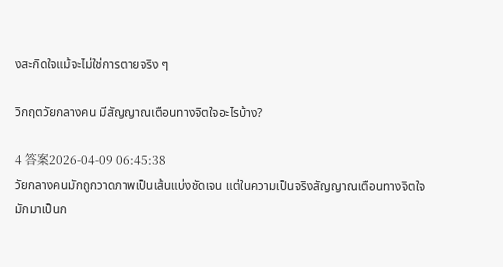งสะกิดใจแม้จะไม่ใช่การตายจริง ๆ

วิกฤตวัยกลางคน มีสัญญาณเตือนทางจิตใจอะไรบ้าง?

4 答案2026-04-09 06:45:38
วัยกลางคนมักถูกวาดภาพเป็นเส้นแบ่งชัดเจน แต่ในความเป็นจริงสัญญาณเตือนทางจิตใจมักมาเป็นก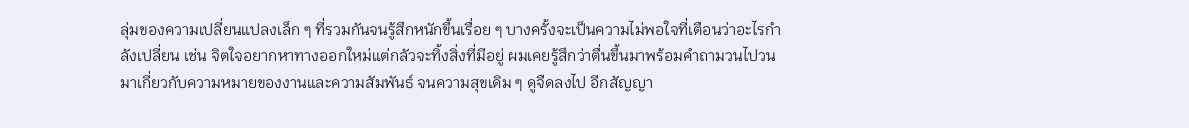ลุ่มของความเปลี่ยนแปลงเล็ก ๆ ที่รวมกันจนรู้สึกหนักขึ้นเรื่อย ๆ บางครั้งจะเป็นความไม่พอใจที่เตือนว่าอะไรกำลังเปลี่ยน เช่น จิตใจอยากหาทางออกใหม่แต่กลัวจะทิ้งสิ่งที่มีอยู่ ผมเคยรู้สึกว่าตื่นขึ้นมาพร้อมคำถามวนไปวนมาเกี่ยวกับความหมายของงานและความสัมพันธ์ จนความสุขเดิม ๆ ดูจืดลงไป อีกสัญญา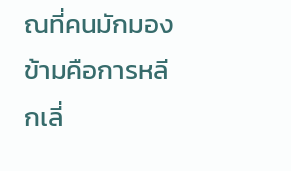ณที่คนมักมองข้ามคือการหลีกเลี่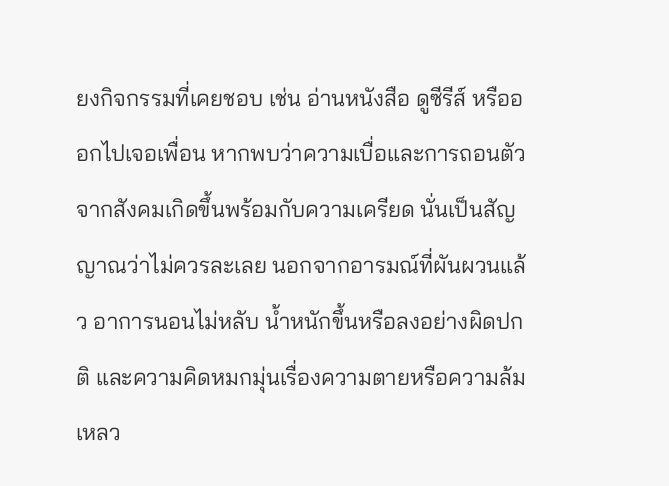ยงกิจกรรมที่เคยชอบ เช่น อ่านหนังสือ ดูซีรีส์ หรือออกไปเจอเพื่อน หากพบว่าความเบื่อและการถอนตัวจากสังคมเกิดขึ้นพร้อมกับความเครียด นั่นเป็นสัญญาณว่าไม่ควรละเลย นอกจากอารมณ์ที่ผันผวนแล้ว อาการนอนไม่หลับ น้ำหนักขึ้นหรือลงอย่างผิดปกติ และความคิดหมกมุ่นเรื่องความตายหรือความล้มเหลว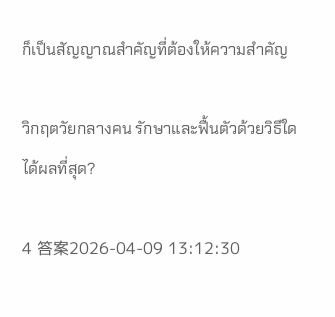ก็เป็นสัญญาณสำคัญที่ต้องให้ความสำคัญ

วิกฤตวัยกลางคน รักษาและฟื้นตัวด้วยวิธีใดได้ผลที่สุด?

4 答案2026-04-09 13:12:30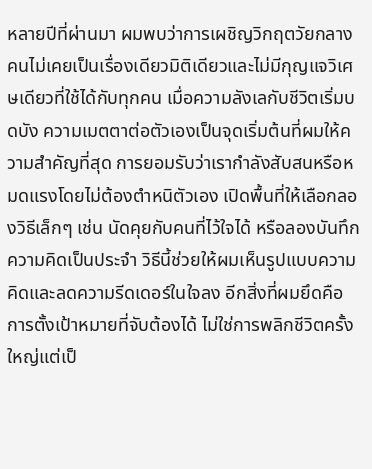หลายปีที่ผ่านมา ผมพบว่าการเผชิญวิกฤตวัยกลางคนไม่เคยเป็นเรื่องเดียวมิติเดียวและไม่มีกุญแจวิเศษเดียวที่ใช้ได้กับทุกคน เมื่อความลังเลกับชีวิตเริ่มบดบัง ความเมตตาต่อตัวเองเป็นจุดเริ่มต้นที่ผมให้ความสำคัญที่สุด การยอมรับว่าเรากำลังสับสนหรือหมดแรงโดยไม่ต้องตำหนิตัวเอง เปิดพื้นที่ให้เลือกลองวิธีเล็กๆ เช่น นัดคุยกับคนที่ไว้ใจได้ หรือลองบันทึกความคิดเป็นประจำ วิธีนี้ช่วยให้ผมเห็นรูปแบบความคิดและลดความรีดเดอร์ในใจลง อีกสิ่งที่ผมยึดคือการตั้งเป้าหมายที่จับต้องได้ ไม่ใช่การพลิกชีวิตครั้งใหญ่แต่เป็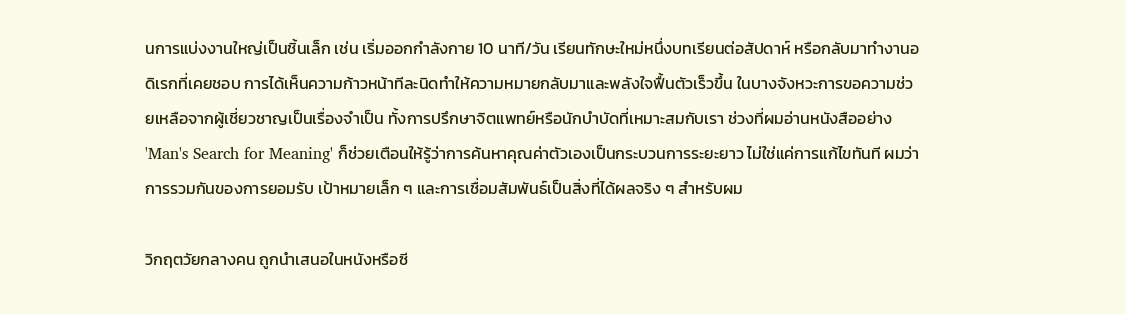นการแบ่งงานใหญ่เป็นชิ้นเล็ก เช่น เริ่มออกกำลังกาย 10 นาที/วัน เรียนทักษะใหม่หนึ่งบทเรียนต่อสัปดาห์ หรือกลับมาทำงานอดิเรกที่เคยชอบ การได้เห็นความก้าวหน้าทีละนิดทำให้ความหมายกลับมาและพลังใจฟื้นตัวเร็วขึ้น ในบางจังหวะการขอความช่วยเหลือจากผู้เชี่ยวชาญเป็นเรื่องจำเป็น ทั้งการปรึกษาจิตแพทย์หรือนักบำบัดที่เหมาะสมกับเรา ช่วงที่ผมอ่านหนังสืออย่าง 'Man's Search for Meaning' ก็ช่วยเตือนให้รู้ว่าการค้นหาคุณค่าตัวเองเป็นกระบวนการระยะยาว ไม่ใช่แค่การแก้ไขทันที ผมว่าการรวมกันของการยอมรับ เป้าหมายเล็ก ๆ และการเชื่อมสัมพันธ์เป็นสิ่งที่ได้ผลจริง ๆ สำหรับผม

วิกฤตวัยกลางคน ถูกนำเสนอในหนังหรือซี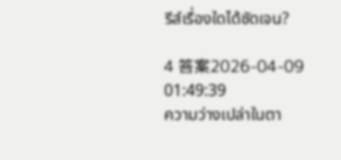รีส์เรื่องใดได้ชัดเจน?

4 答案2026-04-09 01:49:39
ความว่างเปล่าในตา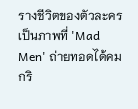รางชีวิตของตัวละครเป็นภาพที่ 'Mad Men' ถ่ายทอดได้คมกริ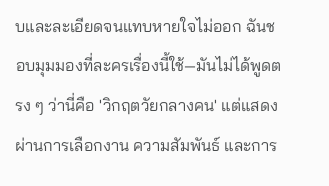บและละเอียดจนแทบหายใจไม่ออก ฉันชอบมุมมองที่ละครเรื่องนี้ใช้—มันไม่ได้พูดตรง ๆ ว่านี่คือ 'วิกฤตวัยกลางคน' แต่แสดงผ่านการเลือกงาน ความสัมพันธ์ และการ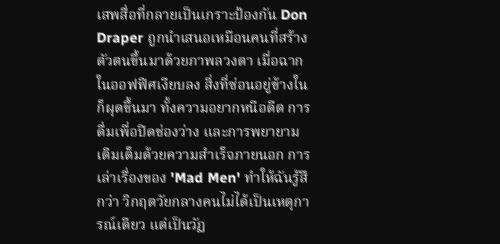เสพสื่อที่กลายเป็นเกราะป้องกัน Don Draper ถูกนำเสนอเหมือนคนที่สร้างตัวตนขึ้นมาด้วยภาพลวงตา เมื่อฉากในออฟฟิศเงียบลง สิ่งที่ซ่อนอยู่ข้างในก็ผุดขึ้นมา ทั้งความอยากหนีอดีต การดื่มเพื่อปิดช่องว่าง และการพยายามเติมเต็มด้วยความสำเร็จภายนอก การเล่าเรื่องของ 'Mad Men' ทำให้ฉันรู้สึกว่า วิกฤตวัยกลางคนไม่ได้เป็นเหตุการณ์เดียว แต่เป็นวัฏ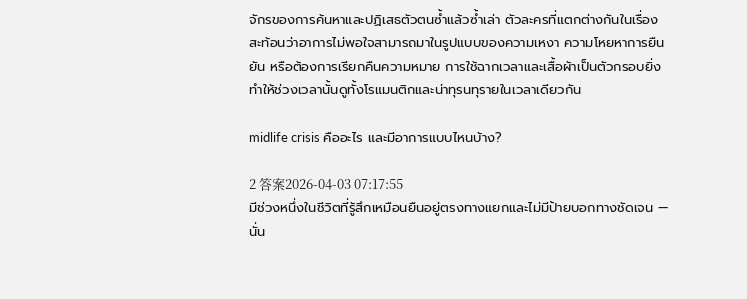จักรของการค้นหาและปฏิเสธตัวตนซ้ำแล้วซ้ำเล่า ตัวละครที่แตกต่างกันในเรื่องสะท้อนว่าอาการไม่พอใจสามารถมาในรูปแบบของความเหงา ความโหยหาการยืนยัน หรือต้องการเรียกคืนความหมาย การใช้ฉากเวลาและเสื้อผ้าเป็นตัวกรอบยิ่งทำให้ช่วงเวลานั้นดูทั้งโรแมนติกและน่าทุรนทุรายในเวลาเดียวกัน

midlife crisis คืออะไร และมีอาการแบบไหนบ้าง?

2 答案2026-04-03 07:17:55
มีช่วงหนึ่งในชีวิตที่รู้สึกเหมือนยืนอยู่ตรงทางแยกและไม่มีป้ายบอกทางชัดเจน — นั่น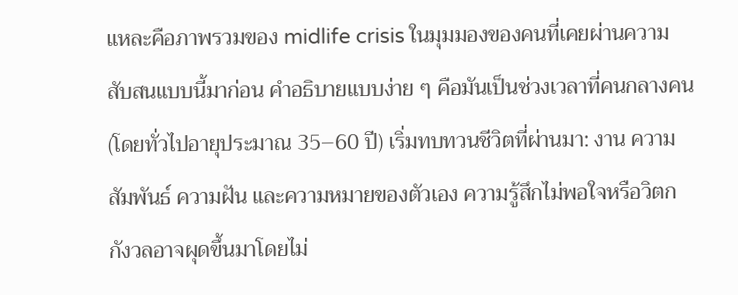แหละคือภาพรวมของ midlife crisis ในมุมมองของคนที่เคยผ่านความสับสนแบบนี้มาก่อน คำอธิบายแบบง่าย ๆ คือมันเป็นช่วงเวลาที่คนกลางคน (โดยทั่วไปอายุประมาณ 35–60 ปี) เริ่มทบทวนชีวิตที่ผ่านมา: งาน ความสัมพันธ์ ความฝัน และความหมายของตัวเอง ความรู้สึกไม่พอใจหรือวิตกกังวลอาจผุดขึ้นมาโดยไม่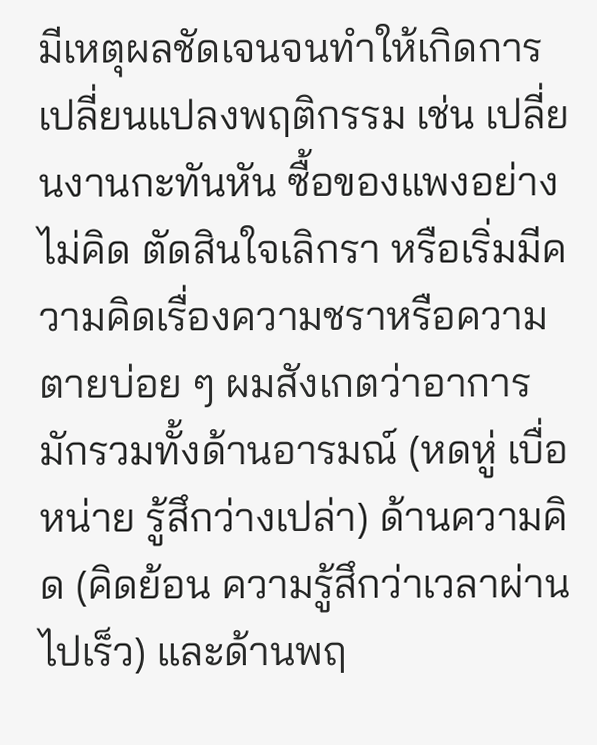มีเหตุผลชัดเจนจนทำให้เกิดการเปลี่ยนแปลงพฤติกรรม เช่น เปลี่ยนงานกะทันหัน ซื้อของแพงอย่างไม่คิด ตัดสินใจเลิกรา หรือเริ่มมีความคิดเรื่องความชราหรือความตายบ่อย ๆ ผมสังเกตว่าอาการมักรวมทั้งด้านอารมณ์ (หดหู่ เบื่อหน่าย รู้สึกว่างเปล่า) ด้านความคิด (คิดย้อน ความรู้สึกว่าเวลาผ่านไปเร็ว) และด้านพฤ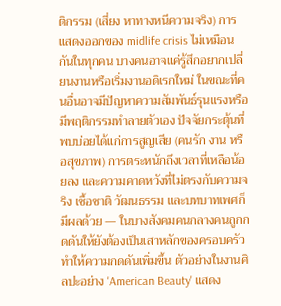ติกรรม (เสี่ยง หาทางหนีความจริง) การแสดงออกของ midlife crisis ไม่เหมือนกันในทุกคน บางคนอาจแค่รู้สึกอยากเปลี่ยนงานหรือเริ่มงานอดิเรกใหม่ ในขณะที่คนอื่นอาจมีปัญหาความสัมพันธ์รุนแรงหรือมีพฤติกรรมทำลายตัวเอง ปัจจัยกระตุ้นที่พบบ่อยได้แก่การสูญเสีย (คนรัก งาน หรือสุขภาพ) การตระหนักถึงเวลาที่เหลือน้อยลง และความคาดหวังที่ไม่ตรงกับความจริง เชื้อชาติ วัฒนธรรม และบทบาทเพศก็มีผลด้วย — ในบางสังคมคนกลางคนถูกกดดันให้ยังต้องเป็นเสาหลักของครอบครัว ทำให้ความกดดันเพิ่มขึ้น ตัวอย่างในงานศิลปะอย่าง 'American Beauty' แสดง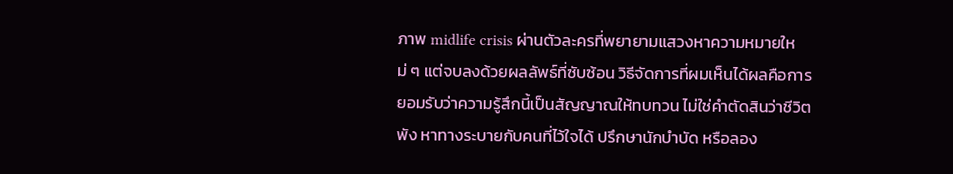ภาพ midlife crisis ผ่านตัวละครที่พยายามแสวงหาความหมายใหม่ ๆ แต่จบลงด้วยผลลัพธ์ที่ซับซ้อน วิธีจัดการที่ผมเห็นได้ผลคือการยอมรับว่าความรู้สึกนี้เป็นสัญญาณให้ทบทวน ไม่ใช่คำตัดสินว่าชีวิตพัง หาทางระบายกับคนที่ไว้ใจได้ ปรึกษานักบำบัด หรือลอง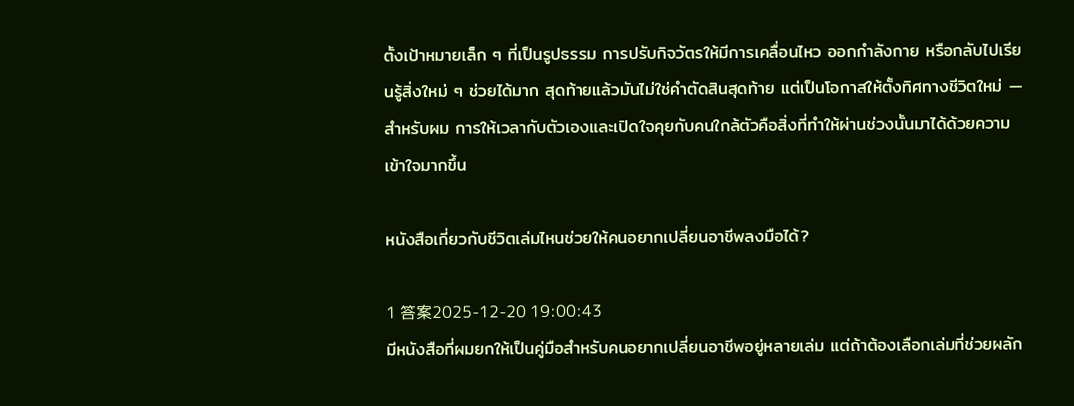ตั้งเป้าหมายเล็ก ๆ ที่เป็นรูปธรรม การปรับกิจวัตรให้มีการเคลื่อนไหว ออกกำลังกาย หรือกลับไปเรียนรู้สิ่งใหม่ ๆ ช่วยได้มาก สุดท้ายแล้วมันไม่ใช่คำตัดสินสุดท้าย แต่เป็นโอกาสให้ตั้งทิศทางชีวิตใหม่ — สำหรับผม การให้เวลากับตัวเองและเปิดใจคุยกับคนใกล้ตัวคือสิ่งที่ทำให้ผ่านช่วงนั้นมาได้ด้วยความเข้าใจมากขึ้น

หนังสือเกี่ยวกับชีวิตเล่มไหนช่วยให้คนอยากเปลี่ยนอาชีพลงมือได้?

1 答案2025-12-20 19:00:43
มีหนังสือที่ผมยกให้เป็นคู่มือสำหรับคนอยากเปลี่ยนอาชีพอยู่หลายเล่ม แต่ถ้าต้องเลือกเล่มที่ช่วยผลัก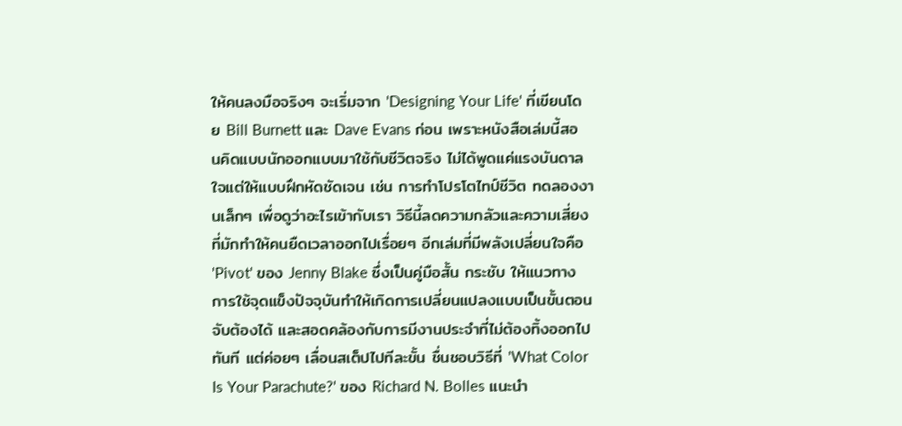ให้คนลงมือจริงๆ จะเริ่มจาก 'Designing Your Life' ที่เขียนโดย Bill Burnett และ Dave Evans ก่อน เพราะหนังสือเล่มนี้สอนคิดแบบนักออกแบบมาใช้กับชีวิตจริง ไม่ได้พูดแค่แรงบันดาลใจแต่ให้แบบฝึกหัดชัดเจน เช่น การทำโปรโตไทป์ชีวิต ทดลองงานเล็กๆ เพื่อดูว่าอะไรเข้ากับเรา วิธีนี้ลดความกลัวและความเสี่ยงที่มักทำให้คนยืดเวลาออกไปเรื่อยๆ อีกเล่มที่มีพลังเปลี่ยนใจคือ 'Pivot' ของ Jenny Blake ซึ่งเป็นคู่มือสั้น กระชับ ให้แนวทางการใช้จุดแข็งปัจจุบันทำให้เกิดการเปลี่ยนแปลงแบบเป็นขั้นตอน จับต้องได้ และสอดคล้องกับการมีงานประจำที่ไม่ต้องทิ้งออกไปทันที แต่ค่อยๆ เลื่อนสเต็ปไปทีละขั้น ชื่นชอบวิธีที่ 'What Color Is Your Parachute?' ของ Richard N. Bolles แนะนำ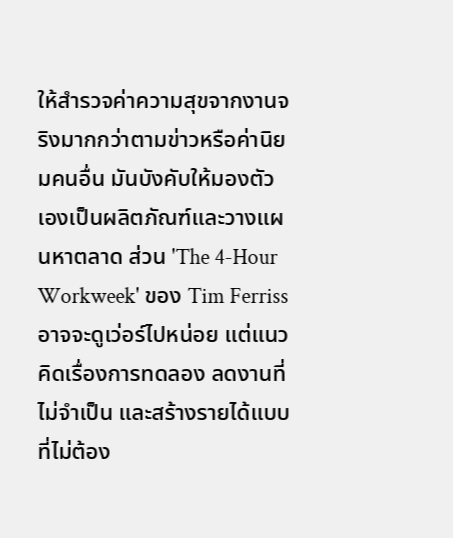ให้สำรวจค่าความสุขจากงานจริงมากกว่าตามข่าวหรือค่านิยมคนอื่น มันบังคับให้มองตัวเองเป็นผลิตภัณฑ์และวางแผนหาตลาด ส่วน 'The 4-Hour Workweek' ของ Tim Ferriss อาจจะดูเว่อร์ไปหน่อย แต่แนวคิดเรื่องการทดลอง ลดงานที่ไม่จำเป็น และสร้างรายได้แบบที่ไม่ต้อง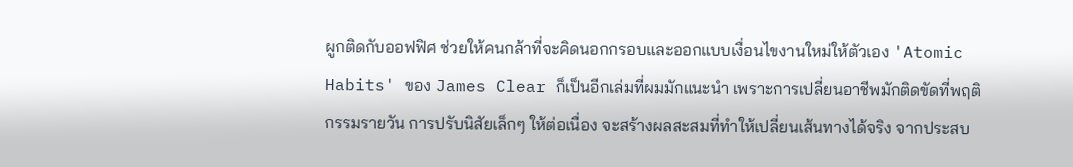ผูกติดกับออฟฟิศ ช่วยให้คนกล้าที่จะคิดนอกกรอบและออกแบบเงื่อนไขงานใหม่ให้ตัวเอง 'Atomic Habits' ของ James Clear ก็เป็นอีกเล่มที่ผมมักแนะนำ เพราะการเปลี่ยนอาชีพมักติดขัดที่พฤติกรรมรายวัน การปรับนิสัยเล็กๆ ให้ต่อเนื่อง จะสร้างผลสะสมที่ทำให้เปลี่ยนเส้นทางได้จริง จากประสบ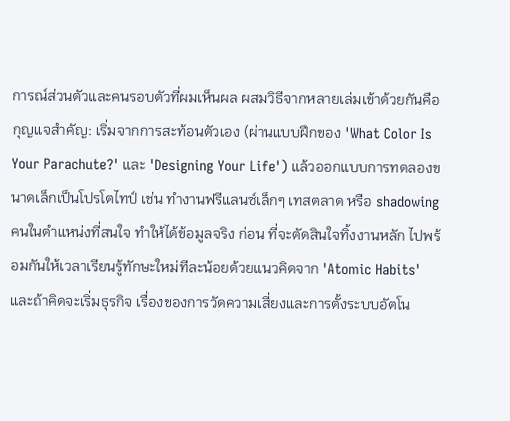การณ์ส่วนตัวและคนรอบตัวที่ผมเห็นผล ผสมวิธีจากหลายเล่มเข้าด้วยกันคือกุญแจสำคัญ: เริ่มจากการสะท้อนตัวเอง (ผ่านแบบฝึกของ 'What Color Is Your Parachute?' และ 'Designing Your Life') แล้วออกแบบการทดลองขนาดเล็กเป็นโปรโตไทป์ เช่น ทำงานฟรีแลนซ์เล็กๆ เทสตลาด หรือ shadowing คนในตำแหน่งที่สนใจ ทำให้ได้ข้อมูลจริง ก่อน ที่จะตัดสินใจทิ้งงานหลัก ไปพร้อมกันให้เวลาเรียนรู้ทักษะใหม่ทีละน้อยด้วยแนวคิดจาก 'Atomic Habits' และถ้าคิดจะเริ่มธุรกิจ เรื่องของการวัดความเสี่ยงและการตั้งระบบอัตโน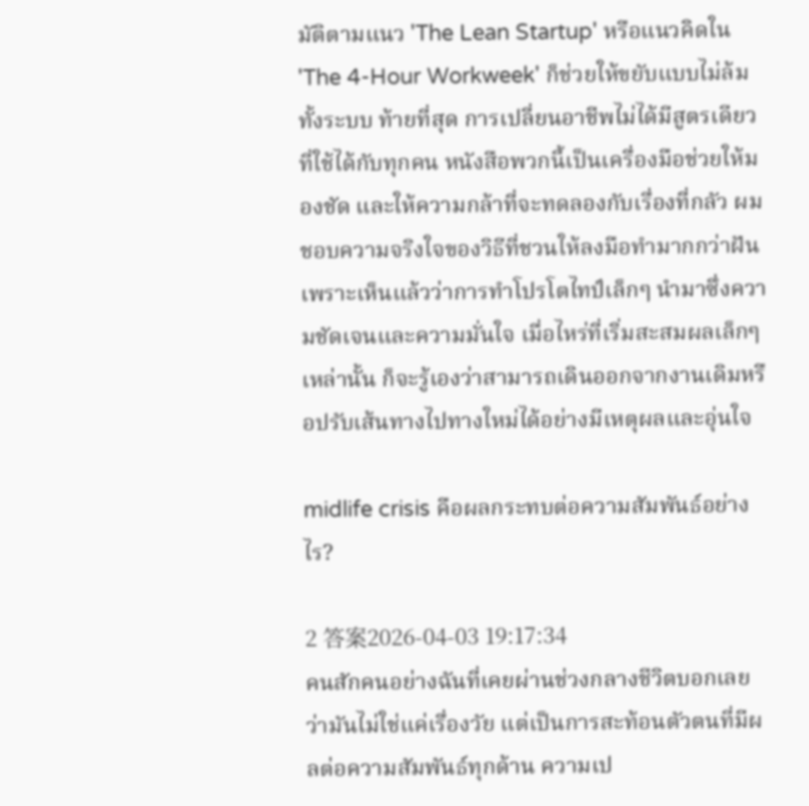มัติตามแนว 'The Lean Startup' หรือแนวคิดใน 'The 4-Hour Workweek' ก็ช่วยให้ขยับแบบไม่ล้มทั้งระบบ ท้ายที่สุด การเปลี่ยนอาชีพไม่ได้มีสูตรเดียวที่ใช้ได้กับทุกคน หนังสือพวกนี้เป็นเครื่องมือช่วยให้มองชัด และให้ความกล้าที่จะทดลองกับเรื่องที่กลัว ผมชอบความจริงใจของวิธีที่ชวนให้ลงมือทำมากกว่าฝันเพราะเห็นแล้วว่าการทำโปรโตไทป์เล็กๆ นำมาซึ่งความชัดเจนและความมั่นใจ เมื่อไหร่ที่เริ่มสะสมผลเล็กๆ เหล่านั้น ก็จะรู้เองว่าสามารถเดินออกจากงานเดิมหรือปรับเส้นทางไปทางใหม่ได้อย่างมีเหตุผลและอุ่นใจ

midlife crisis คือผลกระทบต่อความสัมพันธ์อย่างไร?

2 答案2026-04-03 19:17:34
คนสักคนอย่างฉันที่เคยผ่านช่วงกลางชีวิตบอกเลยว่ามันไม่ใช่แค่เรื่องวัย แต่เป็นการสะท้อนตัวตนที่มีผลต่อความสัมพันธ์ทุกด้าน ความเป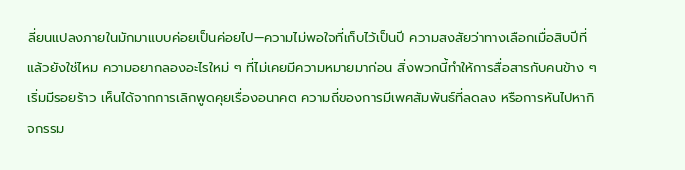ลี่ยนแปลงภายในมักมาแบบค่อยเป็นค่อยไป—ความไม่พอใจที่เก็บไว้เป็นปี ความสงสัยว่าทางเลือกเมื่อสิบปีที่แล้วยังใช่ไหม ความอยากลองอะไรใหม่ ๆ ที่ไม่เคยมีความหมายมาก่อน สิ่งพวกนี้ทำให้การสื่อสารกับคนข้าง ๆ เริ่มมีรอยร้าว เห็นได้จากการเลิกพูดคุยเรื่องอนาคต ความถี่ของการมีเพศสัมพันธ์ที่ลดลง หรือการหันไปหากิจกรรม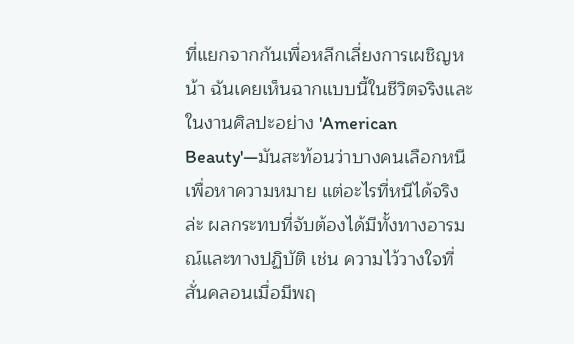ที่แยกจากกันเพื่อหลีกเลี่ยงการเผชิญหน้า ฉันเคยเห็นฉากแบบนี้ในชีวิตจริงและในงานศิลปะอย่าง 'American Beauty'—มันสะท้อนว่าบางคนเลือกหนีเพื่อหาความหมาย แต่อะไรที่หนีได้จริงล่ะ ผลกระทบที่จับต้องได้มีทั้งทางอารมณ์และทางปฏิบัติ เช่น ความไว้วางใจที่สั่นคลอนเมื่อมีพฤ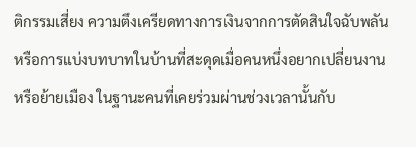ติกรรมเสี่ยง ความตึงเครียดทางการเงินจากการตัดสินใจฉับพลัน หรือการแบ่งบทบาทในบ้านที่สะดุดเมื่อคนหนึ่งอยากเปลี่ยนงานหรือย้ายเมือง ในฐานะคนที่เคยร่วมผ่านช่วงเวลานั้นกับ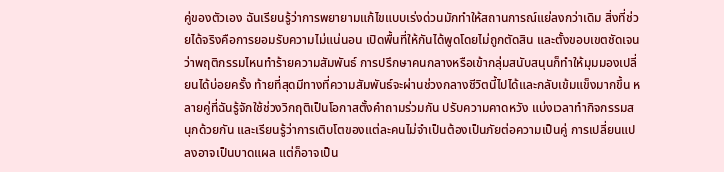คู่ของตัวเอง ฉันเรียนรู้ว่าการพยายามแก้ไขแบบเร่งด่วนมักทำให้สถานการณ์แย่ลงกว่าเดิม สิ่งที่ช่วยได้จริงคือการยอมรับความไม่แน่นอน เปิดพื้นที่ให้กันได้พูดโดยไม่ถูกตัดสิน และตั้งขอบเขตชัดเจนว่าพฤติกรรมไหนทำร้ายความสัมพันธ์ การปรึกษาคนกลางหรือเข้ากลุ่มสนับสนุนก็ทำให้มุมมองเปลี่ยนได้บ่อยครั้ง ท้ายที่สุดมีทางที่ความสัมพันธ์จะผ่านช่วงกลางชีวิตนี้ไปได้และกลับเข้มแข็งมากขึ้น หลายคู่ที่ฉันรู้จักใช้ช่วงวิกฤติเป็นโอกาสตั้งคำถามร่วมกัน ปรับความคาดหวัง แบ่งเวลาทำกิจกรรมสนุกด้วยกัน และเรียนรู้ว่าการเติบโตของแต่ละคนไม่จำเป็นต้องเป็นภัยต่อความเป็นคู่ การเปลี่ยนแปลงอาจเป็นบาดแผล แต่ก็อาจเป็น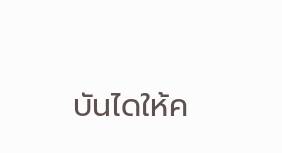บันไดให้ค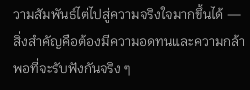วามสัมพันธ์ไต่ไปสู่ความจริงใจมากขึ้นได้ — สิ่งสำคัญคือต้องมีความอดทนและความกล้าพอที่จะรับฟังกันจริง ๆ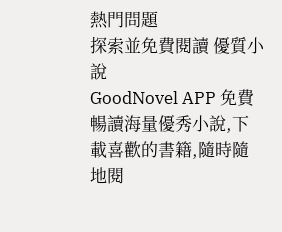熱門問題
探索並免費閱讀 優質小說
GoodNovel APP 免費暢讀海量優秀小說,下載喜歡的書籍,隨時隨地閱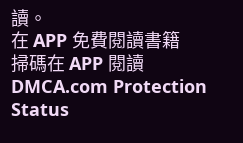讀。
在 APP 免費閱讀書籍
掃碼在 APP 閱讀
DMCA.com Protection Status